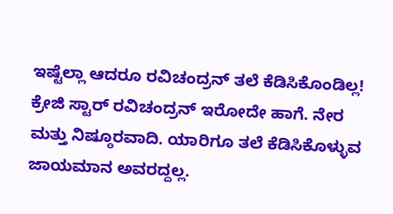ಇಷ್ಟೆಲ್ಲಾ ಆದರೂ ರವಿಚಂದ್ರನ್ ತಲೆ ಕೆಡಿಸಿಕೊಂಡಿಲ್ಲ!
ಕ್ರೇಜಿ ಸ್ಟಾರ್ ರವಿಚಂದ್ರನ್ ಇರೋದೇ ಹಾಗೆ. ನೇರ ಮತ್ತು ನಿಷ್ಠೂರವಾದಿ. ಯಾರಿಗೂ ತಲೆ ಕೆಡಿಸಿಕೊಳ್ಳುವ ಜಾಯಮಾನ ಅವರದ್ದಲ್ಲ.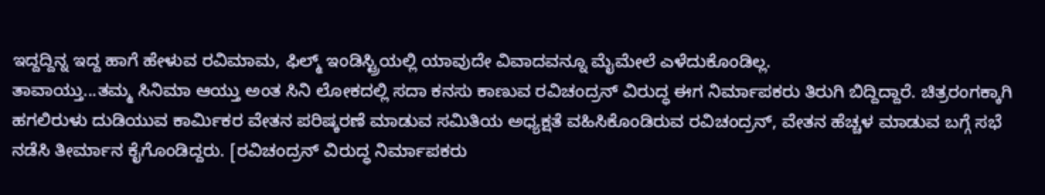ಇದ್ದದ್ದಿನ್ನ ಇದ್ದ ಹಾಗೆ ಹೇಳುವ ರವಿಮಾಮ, ಫಿಲ್ಮ್ ಇಂಡಿಸ್ಟ್ರಿಯಲ್ಲಿ ಯಾವುದೇ ವಿವಾದವನ್ನೂ ಮೈಮೇಲೆ ಎಳೆದುಕೊಂಡಿಲ್ಲ.
ತಾವಾಯ್ತು...ತಮ್ಮ ಸಿನಿಮಾ ಆಯ್ತು ಅಂತ ಸಿನಿ ಲೋಕದಲ್ಲಿ ಸದಾ ಕನಸು ಕಾಣುವ ರವಿಚಂದ್ರನ್ ವಿರುದ್ಧ ಈಗ ನಿರ್ಮಾಪಕರು ತಿರುಗಿ ಬಿದ್ದಿದ್ದಾರೆ. ಚಿತ್ರರಂಗಕ್ಕಾಗಿ ಹಗಲಿರುಳು ದುಡಿಯುವ ಕಾರ್ಮಿಕರ ವೇತನ ಪರಿಷ್ಕರಣೆ ಮಾಡುವ ಸಮಿತಿಯ ಅಧ್ಯಕ್ಷತೆ ವಹಿಸಿಕೊಂಡಿರುವ ರವಿಚಂದ್ರನ್, ವೇತನ ಹೆಚ್ಚಳ ಮಾಡುವ ಬಗ್ಗೆ ಸಭೆ ನಡೆಸಿ ತೀರ್ಮಾನ ಕೈಗೊಂಡಿದ್ದರು. [ರವಿಚಂದ್ರನ್ ವಿರುದ್ಧ ನಿರ್ಮಾಪಕರು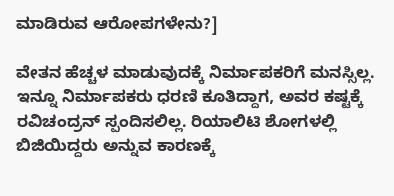ಮಾಡಿರುವ ಆರೋಪಗಳೇನು?]

ವೇತನ ಹೆಚ್ಚಳ ಮಾಡುವುದಕ್ಕೆ ನಿರ್ಮಾಪಕರಿಗೆ ಮನಸ್ಸಿಲ್ಲ. ಇನ್ನೂ ನಿರ್ಮಾಪಕರು ಧರಣಿ ಕೂತಿದ್ದಾಗ, ಅವರ ಕಷ್ಟಕ್ಕೆ ರವಿಚಂದ್ರನ್ ಸ್ಪಂದಿಸಲಿಲ್ಲ. ರಿಯಾಲಿಟಿ ಶೋಗಳಲ್ಲಿ ಬಿಜಿಯಿದ್ದರು ಅನ್ನುವ ಕಾರಣಕ್ಕೆ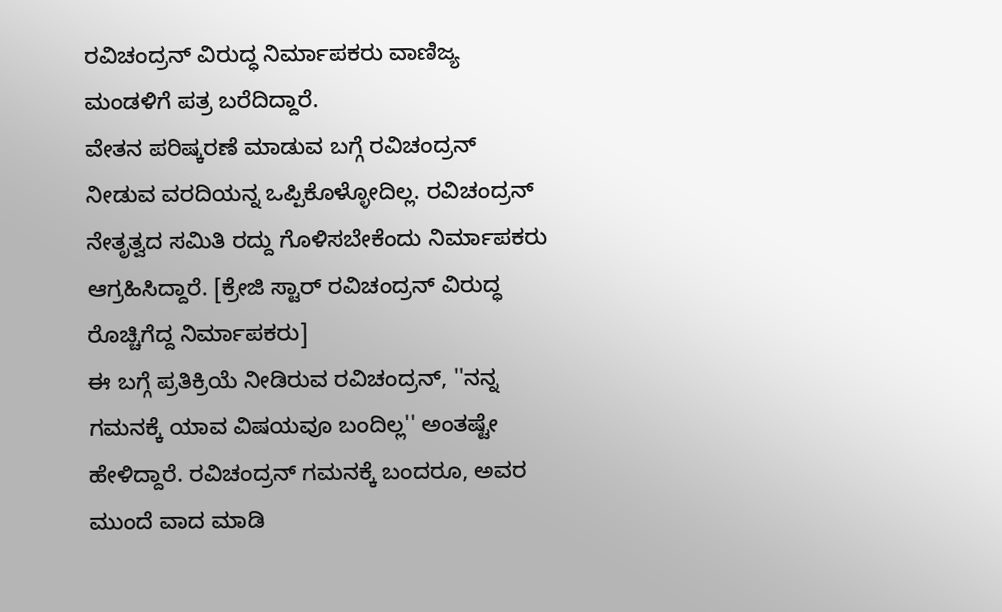ರವಿಚಂದ್ರನ್ ವಿರುದ್ಧ ನಿರ್ಮಾಪಕರು ವಾಣಿಜ್ಯ ಮಂಡಳಿಗೆ ಪತ್ರ ಬರೆದಿದ್ದಾರೆ.
ವೇತನ ಪರಿಷ್ಕರಣೆ ಮಾಡುವ ಬಗ್ಗೆ ರವಿಚಂದ್ರನ್ ನೀಡುವ ವರದಿಯನ್ನ ಒಪ್ಪಿಕೊಳ್ಳೋದಿಲ್ಲ. ರವಿಚಂದ್ರನ್ ನೇತೃತ್ವದ ಸಮಿತಿ ರದ್ದು ಗೊಳಿಸಬೇಕೆಂದು ನಿರ್ಮಾಪಕರು ಆಗ್ರಹಿಸಿದ್ದಾರೆ. [ಕ್ರೇಜಿ ಸ್ಟಾರ್ ರವಿಚಂದ್ರನ್ ವಿರುದ್ಧ ರೊಚ್ಚಿಗೆದ್ದ ನಿರ್ಮಾಪಕರು]
ಈ ಬಗ್ಗೆ ಪ್ರತಿಕ್ರಿಯೆ ನೀಡಿರುವ ರವಿಚಂದ್ರನ್, ''ನನ್ನ ಗಮನಕ್ಕೆ ಯಾವ ವಿಷಯವೂ ಬಂದಿಲ್ಲ'' ಅಂತಷ್ಟೇ ಹೇಳಿದ್ದಾರೆ. ರವಿಚಂದ್ರನ್ ಗಮನಕ್ಕೆ ಬಂದರೂ, ಅವರ ಮುಂದೆ ವಾದ ಮಾಡಿ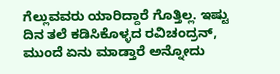ಗೆಲ್ಲುವವರು ಯಾರಿದ್ದಾರೆ ಗೊತ್ತಿಲ್ಲ. ಇಷ್ಟು ದಿನ ತಲೆ ಕಡಿಸಿಕೊಳ್ಳದ ರವಿಚಂದ್ರನ್, ಮುಂದೆ ಏನು ಮಾಡ್ತಾರೆ ಅನ್ನೋದು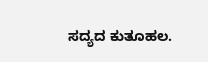ಸದ್ಯದ ಕುತೂಹಲ.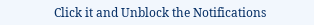Click it and Unblock the Notifications